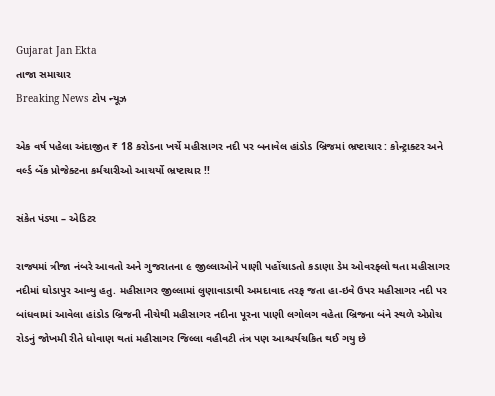Gujarat Jan Ekta
તાજા સમાચાર
Breaking News ટોપ ન્યૂઝ

એક વર્ષ પહેલા અંદાજીત ₹ 18 કરોડના ખર્ચે મહીસાગર નદી પર બનાવેલ હાંડોડ બ્રિજમાં ભ્રષ્ટાચાર : કોન્ટ્રાક્ટર અને વર્લ્ડ બેંક પ્રોજેક્ટના કર્મચારીઓ આચર્યો ભ્રષ્ટાચાર !!

સંકેત પંડ્યા – એડિટર

રાજ્યમાં ત્રીજા નંબરે આવતો અને ગુજરાતના ૯ જીલ્લાઓને પાણી પહોંચાડતો કડાણા ડેમ ઓવરફ્લો થતા મહીસાગર નદીમાં ઘોડાપુર આવ્યુ હતુ. મહીસાગર જીલ્લામાં લુણાવાડાથી અમદાવાદ તરફ જતા હા-ઇવે ઉપર મહીસાગર નદી પર બાંધવામાં આવેલા હાંડોડ બ્રિજની નીચેથી મહીસાગર નદીના પૂરના પાણી લગોલગ વહેતા બ્રિજના બંને સ્થળે એપ્રોચ રોડનું જોખમી રીતે ધોવાણ થતાં મહીસાગર જિલ્લા વહીવટી તંત્ર પણ આશ્ચર્યચકિત થઈ ગયુ છે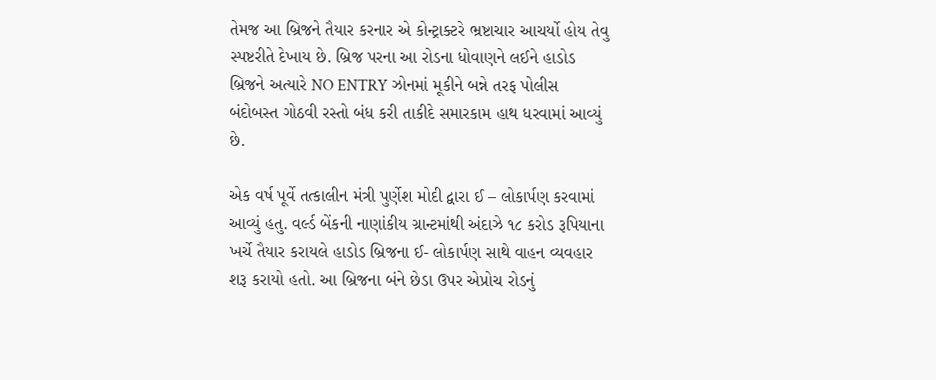તેમજ આ બ્રિજને તૈયાર કરનાર એ કોન્ટ્રાક્ટરે ભ્રષ્ટાચાર આચર્યો હોય તેવુ સ્પષ્ટરીતે દેખાય છે. બ્રિજ પરના આ રોડના ધોવાણને લઈને હાડોડ બ્રિજને અત્યારે NO ENTRY ઝોનમાં મૂકીને બન્ને તરફ પોલીસ બંદોબસ્ત ગોઠવી રસ્તો બંધ કરી તાકીદે સમારકામ હાથ ધરવામાં આવ્યું છે.

એક વર્ષ પૂર્વે તત્કાલીન મંત્રી પુર્ણેશ મોદી દ્વારા ઈ – લોકાર્પણ કરવામાં આવ્યું હતુ. વર્લ્ડ બેંકની નાણાંકીય ગ્રાન્ટમાંથી અંદાઝે ૧૮ કરોડ રૂપિયાના ખર્ચે તૈયાર કરાયલે હાડોડ બ્રિજના ઈ- લોકાર્પણ સાથે વાહન વ્યવહાર શરૂ કરાયો હતો. આ બ્રિજના બંને છેડા ઉપર એપ્રોચ રોડનું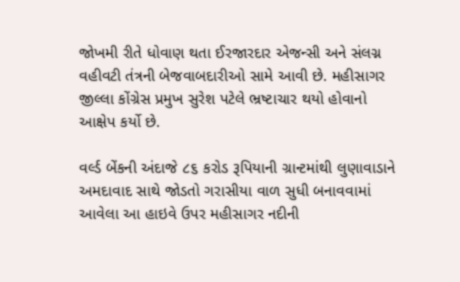જોખમી રીતે ધોવાણ થતા ઈરજારદાર એજન્સી અને સંલગ્ન વહીવટી તંત્રની બેજવાબદારીઓ સામે આવી છે. મહીસાગર જીલ્લા કોંગ્રેસ પ્રમુખ સુરેશ પટેલે ભ્રષ્ટાચાર થયો હોવાનો આક્ષેપ કર્યો છે.

વર્લ્ડ બેંકની અંદાજે ૮૬ કરોડ રૂપિયાની ગ્રાન્ટમાંથી લુણાવાડાને અમદાવાદ સાથે જોડતો ગરાસીયા વાળ સુધી બનાવવામાં આવેલા આ હાઇવે ઉપર મહીસાગર નદીની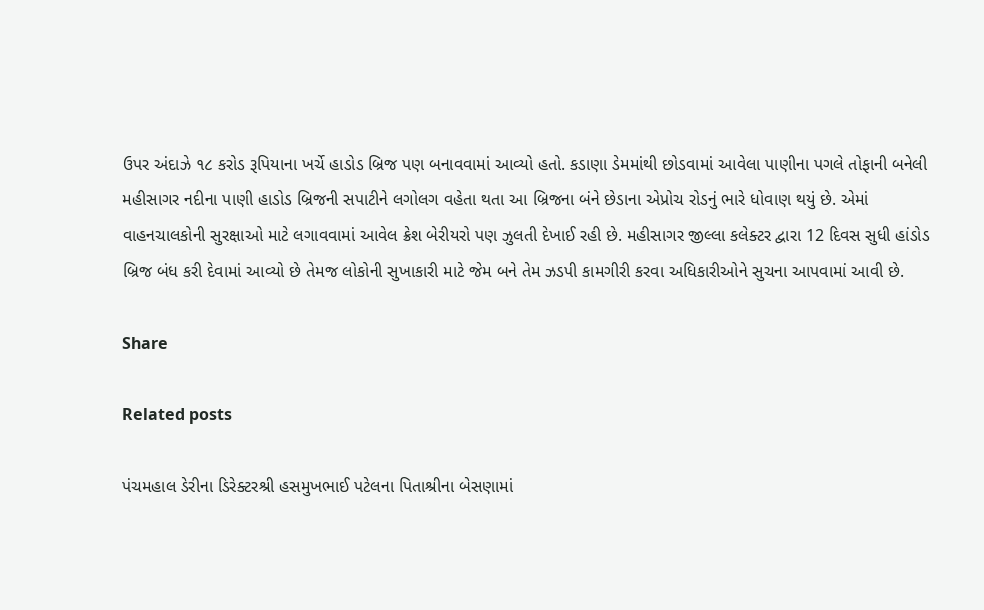ઉપર અંદાઝે ૧૮ કરોડ રૂપિયાના ખર્ચે હાડોડ બ્રિજ પણ બનાવવામાં આવ્યો હતો. કડાણા ડેમમાંથી છોડવામાં આવેલા પાણીના પગલે તોફાની બનેલી મહીસાગર નદીના પાણી હાડોડ બ્રિજની સપાટીને લગોલગ વહેતા થતા આ બ્રિજના બંને છેડાના એપ્રોચ રોડનું ભારે ધોવાણ થયું છે. એમાં વાહનચાલકોની સુરક્ષાઓ માટે લગાવવામાં આવેલ ક્રેશ બેરીયરો પણ ઝુલતી દેખાઈ રહી છે. મહીસાગર જીલ્લા કલેક્ટર દ્વારા 12 દિવસ સુધી હાંડોડ બ્રિજ બંધ કરી દેવામાં આવ્યો છે તેમજ લોકોની સુખાકારી માટે જેમ બને તેમ ઝડપી કામગીરી કરવા અધિકારીઓને સુચના આપવામાં આવી છે.

Share

Related posts

પંચમહાલ ડેરીના ડિરેક્ટરશ્રી હસમુખભાઈ પટેલના પિતાશ્રીના બેસણામાં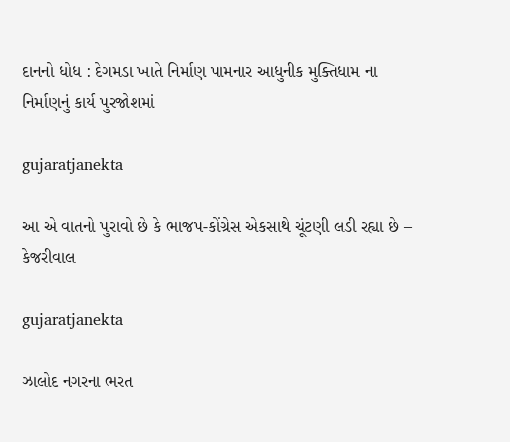દાનનો ધોધ : દેગમડા ખાતે નિર્માણ પામનાર આધુનીક મુક્તિધામ ના નિર્માણનું કાર્ય પુરજોશમાં

gujaratjanekta

આ એ વાતનો પુરાવો છે કે ભાજપ-કોંગ્રેસ એકસાથે ચૂંટણી લડી રહ્યા છે – કેજરીવાલ

gujaratjanekta

ઝાલોદ નગરના ભરત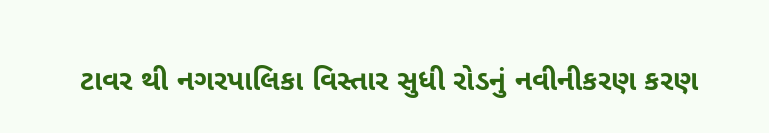ટાવર થી નગરપાલિકા વિસ્તાર સુધી રોડનું નવીનીકરણ કરણ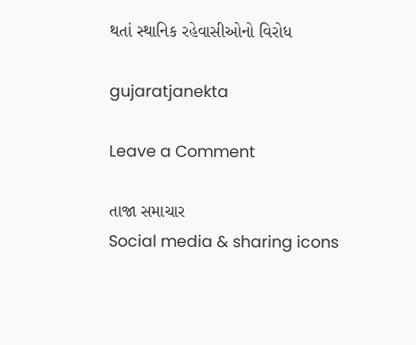થતાં સ્થાનિક રહેવાસીઓનો વિરોધ

gujaratjanekta

Leave a Comment

તાજા સમાચાર
Social media & sharing icons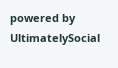powered by UltimatelySocial